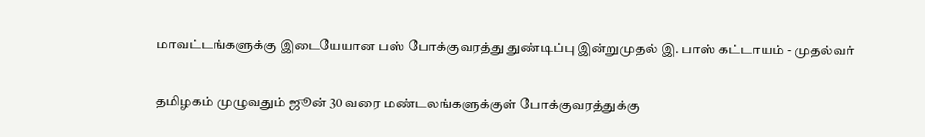மாவட்டங்களுக்கு இடையேயான பஸ் போக்குவரத்து துண்டிப்பு இன்றுமுதல் இ. பாஸ் கட்டாயம் - முதல்வர்

தமிழகம் முழுவதும் ஜூன் 30 வரை மண்டலங்களுக்குள் போக்குவரத்துக்கு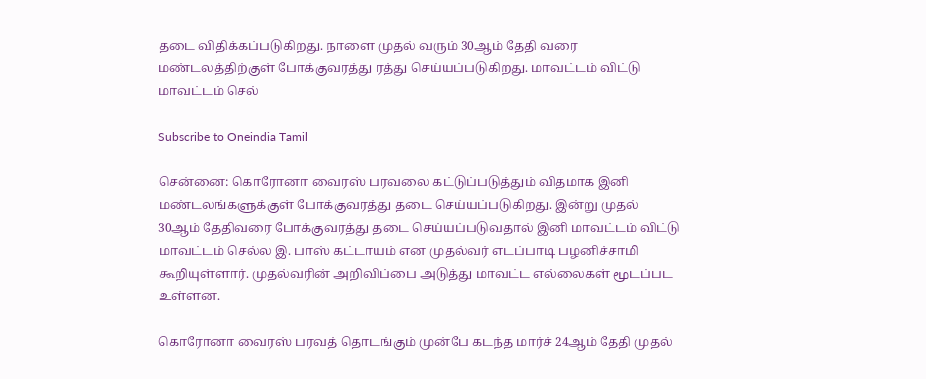தடை விதிக்கப்படுகிறது. நாளை முதல் வரும் 30ஆம் தேதி வரை மண்டலத்திற்குள் போக்குவரத்து ரத்து செய்யப்படுகிறது. மாவட்டம் விட்டு மாவட்டம் செல்

Subscribe to Oneindia Tamil

சென்னை: கொரோனா வைரஸ் பரவலை கட்டுப்படுத்தும் விதமாக இனி மண்டலங்களுக்குள் போக்குவரத்து தடை செய்யப்படுகிறது. இன்று முதல் 30ஆம் தேதிவரை போக்குவரத்து தடை செய்யப்படுவதால் இனி மாவட்டம் விட்டு மாவட்டம் செல்ல இ. பாஸ் கட்டாயம் என முதல்வர் எடப்பாடி பழனிச்சாமி கூறியுள்ளார். முதல்வரின் அறிவிப்பை அடுத்து மாவட்ட எல்லைகள் மூடப்பட உள்ளன.

கொரோனா வைரஸ் பரவத் தொடங்கும் முன்பே கடந்த மார்ச் 24ஆம் தேதி முதல்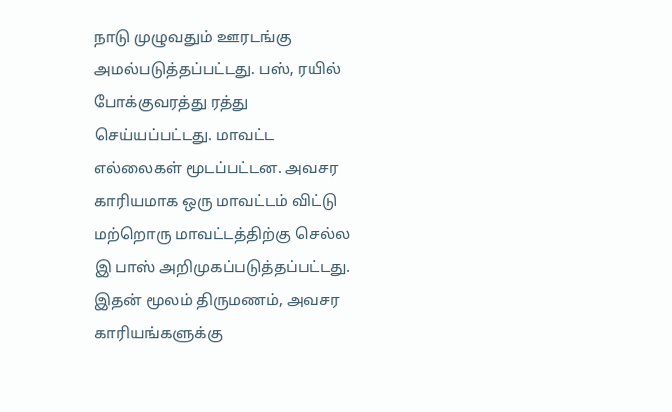நாடு முழுவதும் ஊரடங்கு அமல்படுத்தப்பட்டது. பஸ், ரயில் போக்குவரத்து ரத்து செய்யப்பட்டது. மாவட்ட எல்லைகள் மூடப்பட்டன. அவசர காரியமாக ஒரு மாவட்டம் விட்டு மற்றொரு மாவட்டத்திற்கு செல்ல இ பாஸ் அறிமுகப்படுத்தப்பட்டது. இதன் மூலம் திருமணம், அவசர காரியங்களுக்கு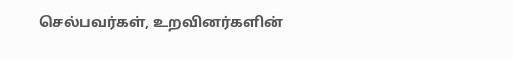செல்பவர்கள், உறவினர்களின்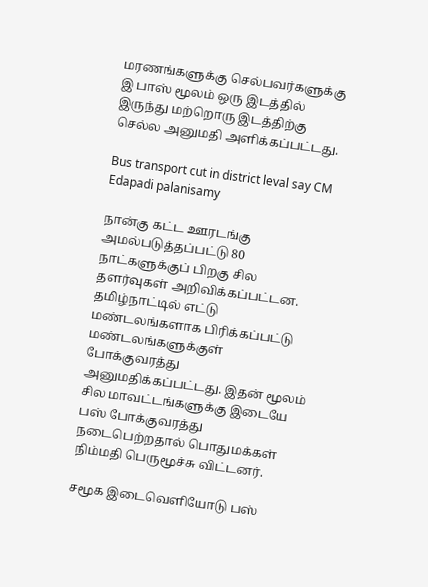மரணங்களுக்கு செல்பவர்களுக்கு இ பாஸ் மூலம் ஒரு இடத்தில் இருந்து மற்றொரு இடத்திற்கு செல்ல அனுமதி அளிக்கப்பட்டது.

Bus transport cut in district leval say CM Edapadi palanisamy

நான்கு கட்ட ஊரடங்கு அமல்படுத்தப்பட்டு 80 நாட்களுக்குப் பிறகு சில தளர்வுகள் அறிவிக்கப்பட்டன. தமிழ்நாட்டில் எட்டு மண்டலங்களாக பிரிக்கப்பட்டு மண்டலங்களுக்குள் போக்குவரத்து அனுமதிக்கப்பட்டது. இதன் மூலம் சில மாவட்டங்களுக்கு இடையே பஸ் போக்குவரத்து நடைபெற்றதால் பொதுமக்கள் நிம்மதி பெருமூச்சு விட்டனர்.

சமூக இடைவெளியோடு பஸ்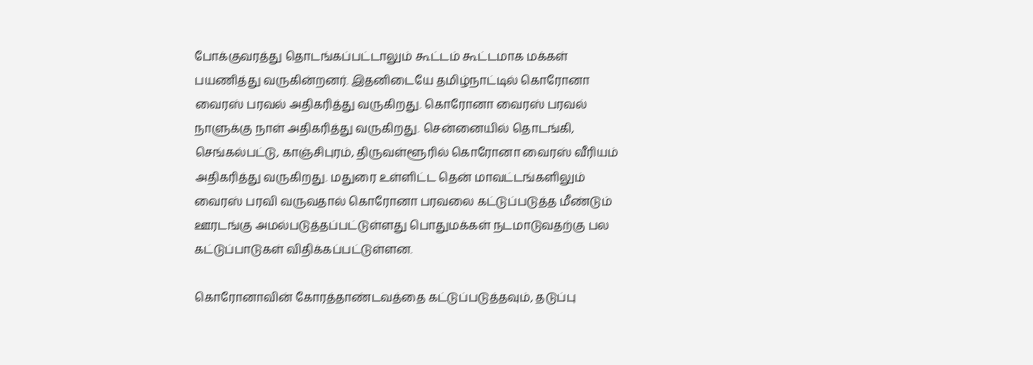போக்குவரத்து தொடங்கப்பட்டாலும் கூட்டம் கூட்டமாக மக்கள் பயணித்து வருகின்றனர். இதனிடையே தமிழ்நாட்டில் கொரோனா வைரஸ் பரவல் அதிகரித்து வருகிறது. கொரோனா வைரஸ் பரவல் நாளுக்கு நாள் அதிகரித்து வருகிறது. சென்னையில் தொடங்கி, செங்கல்பட்டு, காஞ்சிபுரம், திருவள்ளூரில் கொரோனா வைரஸ் வீரியம் அதிகரித்து வருகிறது. மதுரை உள்ளிட்ட தென் மாவட்டங்களிலும் வைரஸ் பரவி வருவதால் கொரோனா பரவலை கட்டுப்படுத்த மீண்டும் ஊரடங்கு அமல்படுத்தப்பட்டுள்ளது பொதுமக்கள் நடமாடுவதற்கு பல கட்டுப்பாடுகள் விதிக்கப்பட்டுள்ளன.

கொரோனாவின் கோரத்தாண்டவத்தை கட்டுப்படுத்தவும், தடுப்பு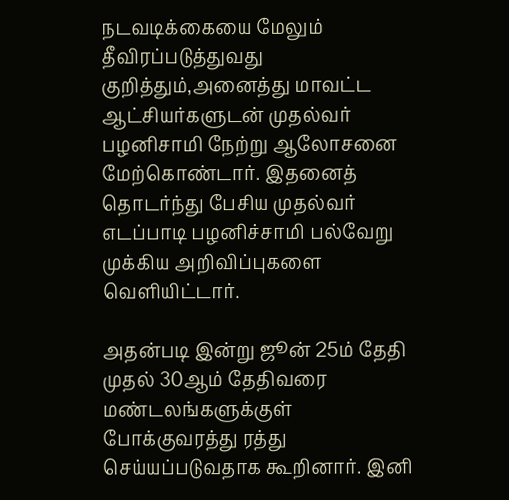நடவடிக்கையை மேலும் தீவிரப்படுத்துவது குறித்தும்,அனைத்து மாவட்ட ஆட்சியர்களுடன் முதல்வர் பழனிசாமி நேற்று ஆலோசனை மேற்கொண்டார். இதனைத் தொடர்ந்து பேசிய முதல்வர் எடப்பாடி பழனிச்சாமி பல்வேறு முக்கிய அறிவிப்புகளை வெளியிட்டார்.

அதன்படி இன்று ஜூன் 25ம் தேதி முதல் 30ஆம் தேதிவரை மண்டலங்களுக்குள் போக்குவரத்து ரத்து செய்யப்படுவதாக கூறினார். இனி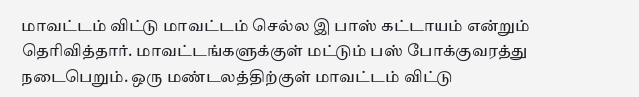மாவட்டம் விட்டு மாவட்டம் செல்ல இ பாஸ் கட்டாயம் என்றும் தெரிவித்தார். மாவட்டங்களுக்குள் மட்டும் பஸ் போக்குவரத்து நடைபெறும். ஒரு மண்டலத்திற்குள் மாவட்டம் விட்டு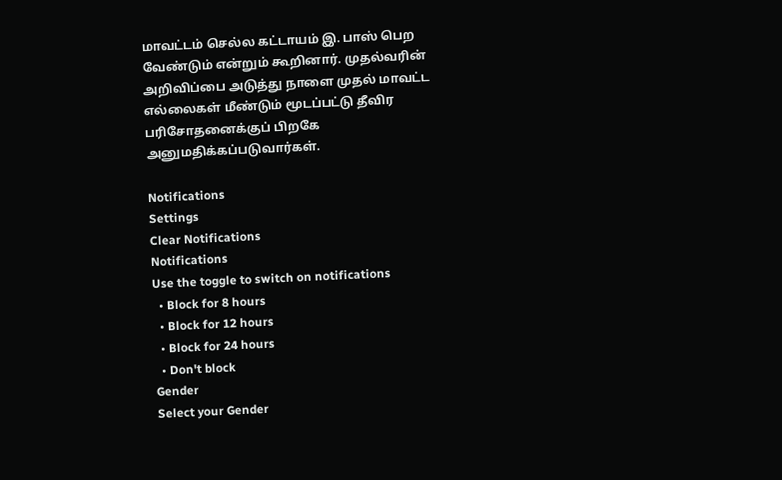மாவட்டம் செல்ல கட்டாயம் இ. பாஸ் பெற வேண்டும் என்றும் கூறினார். முதல்வரின் அறிவிப்பை அடுத்து நாளை முதல் மாவட்ட எல்லைகள் மீண்டும் மூடப்பட்டு தீவிர பரிசோதனைக்குப் பிறகே அனுமதிக்கப்படுவார்கள்.

Notifications
Settings
Clear Notifications
Notifications
Use the toggle to switch on notifications
  • Block for 8 hours
  • Block for 12 hours
  • Block for 24 hours
  • Don't block
Gender
Select your Gender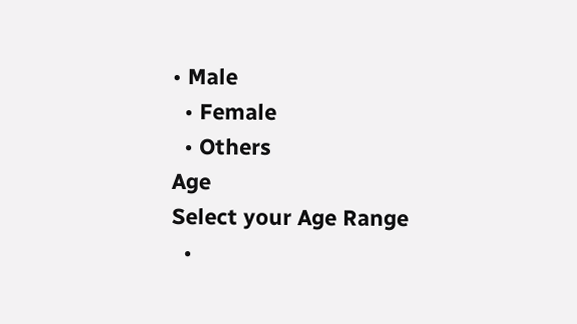• Male
  • Female
  • Others
Age
Select your Age Range
  •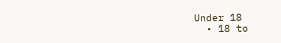Under 18
  • 18 to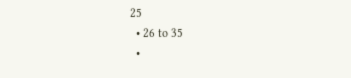25
  • 26 to 35
  •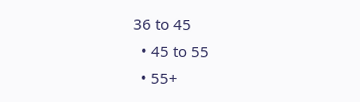36 to 45
  • 45 to 55
  • 55+